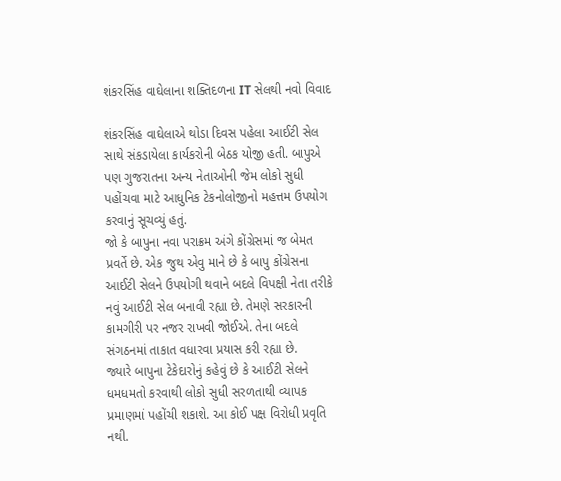શંકરસિંહ વાઘેલાના શક્તિદળના IT સેલથી નવો વિવાદ

શંકરસિંહ વાઘેલાએ થોડા દિવસ પહેલા આઈટી સેલ સાથે સંકડાયેલા કાર્યકરોની બેઠક યોજી હતી. બાપુએ પણ ગુજરાતના અન્ય નેતાઓની જેમ લોકો સુધી પહોંચવા માટે આધુનિક ટેકનોલોજીનો મહત્તમ ઉપયોગ કરવાનું સૂચવ્યું હતું.
જો કે બાપુના નવા પરાક્રમ અંગે કોંગ્રેસમાં જ બેમત પ્રવર્તે છે. એક જુથ એવુ માને છે કે બાપુ કોંગ્રેસના આઈટી સેલને ઉપયોગી થવાને બદલે વિપક્ષી નેતા તરીકે નવું આઈટી સેલ બનાવી રહ્યા છે. તેમણે સરકારની કામગીરી પર નજર રાખવી જોઈએ. તેના બદલે સંગઠનમાં તાકાત વધારવા પ્રયાસ કરી રહ્યા છે.
જ્યારે બાપુના ટેકેદારોનું કહેવું છે કે આઈટી સેલને ધમધમતો કરવાથી લોકો સુધી સરળતાથી વ્યાપક પ્રમાણમાં પહોંચી શકાશે. આ કોઈ પક્ષ વિરોધી પ્રવૃતિ નથી.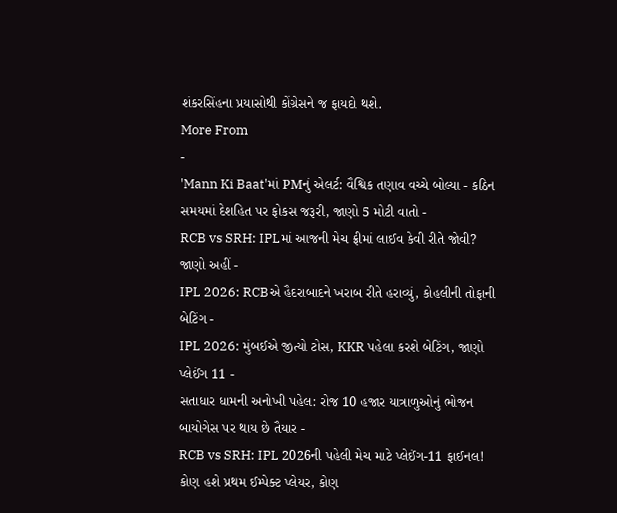શંકરસિંહના પ્રયાસોથી કોંગ્રેસને જ ફાયદો થશે.
More From
-
'Mann Ki Baat'માં PMનું એલર્ટ: વૈશ્વિક તણાવ વચ્ચે બોલ્યા - કઠિન સમયમાં દેશહિત પર ફોકસ જરૂરી, જાણો 5 મોટી વાતો -
RCB vs SRH: IPLમાં આજની મેચ ફ્રીમાં લાઈવ કેવી રીતે જોવી? જાણો અહીં -
IPL 2026: RCBએ હૈદરાબાદને ખરાબ રીતે હરાવ્યું, કોહલીની તોફાની બેટિંગ -
IPL 2026: મુંબઈએ જીત્યો ટોસ, KKR પહેલા કરશે બેટિંગ, જાણો પ્લેઈંગ 11 -
સતાધાર ધામની અનોખી પહેલ: રોજ 10 હજાર યાત્રાળુઓનું ભોજન બાયોગેસ પર થાય છે તૈયાર -
RCB vs SRH: IPL 2026ની પહેલી મેચ માટે પ્લેઈંગ-11 ફાઈનલ! કોણ હશે પ્રથમ ઈમ્પેક્ટ પ્લેયર, કોણ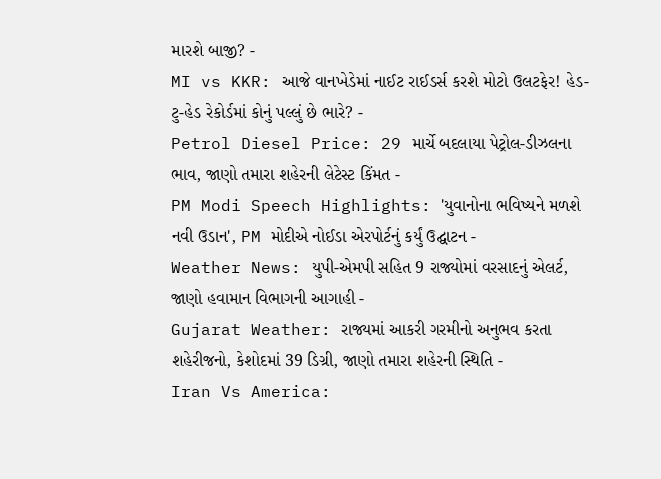મારશે બાજી? -
MI vs KKR: આજે વાનખેડેમાં નાઈટ રાઈડર્સ કરશે મોટો ઉલટફેર! હેડ-ટુ-હેડ રેકોર્ડમાં કોનું પલ્લું છે ભારે? -
Petrol Diesel Price: 29 માર્ચે બદલાયા પેટ્રોલ-ડીઝલના ભાવ, જાણો તમારા શહેરની લેટેસ્ટ કિંમત -
PM Modi Speech Highlights: 'યુવાનોના ભવિષ્યને મળશે નવી ઉડાન', PM મોદીએ નોઈડા એરપોર્ટનું કર્યું ઉદ્ઘાટન -
Weather News: યુપી-એમપી સહિત 9 રાજ્યોમાં વરસાદનું એલર્ટ, જાણો હવામાન વિભાગની આગાહી -
Gujarat Weather: રાજ્યમાં આકરી ગરમીનો અનુભવ કરતા શહેરીજનો, કેશોદમાં 39 ડિગ્રી, જાણો તમારા શહેરની સ્થિતિ -
Iran Vs America: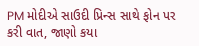PM મોદીએ સાઉદી પ્રિન્સ સાથે ફોન પર કરી વાત, જાણો કયા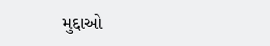મુદ્દાઓ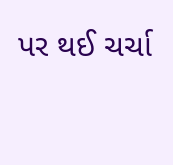પર થઈ ચર્ચા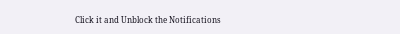Click it and Unblock the Notifications